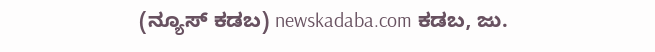(ನ್ಯೂಸ್ ಕಡಬ) newskadaba.com ಕಡಬ, ಜು.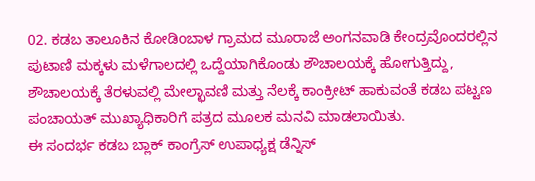02. ಕಡಬ ತಾಲೂಕಿನ ಕೋಡಿoಬಾಳ ಗ್ರಾಮದ ಮೂರಾಜೆ ಅಂಗನವಾಡಿ ಕೇಂದ್ರವೊಂದರಲ್ಲಿನ ಪುಟಾಣಿ ಮಕ್ಕಳು ಮಳೆಗಾಲದಲ್ಲಿ ಒದ್ದೆಯಾಗಿಕೊಂಡು ಶೌಚಾಲಯಕ್ಕೆ ಹೋಗುತ್ತಿದ್ದು, ಶೌಚಾಲಯಕ್ಕೆ ತೆರಳುವಲ್ಲಿ ಮೇಲ್ಛಾವಣಿ ಮತ್ತು ನೆಲಕ್ಕೆ ಕಾಂಕ್ರೀಟ್ ಹಾಕುವಂತೆ ಕಡಬ ಪಟ್ಟಣ ಪಂಚಾಯತ್ ಮುಖ್ಯಾಧಿಕಾರಿಗೆ ಪತ್ರದ ಮೂಲಕ ಮನವಿ ಮಾಡಲಾಯಿತು.
ಈ ಸಂದರ್ಭ ಕಡಬ ಬ್ಲಾಕ್ ಕಾಂಗ್ರೆಸ್ ಉಪಾಧ್ಯಕ್ಷ ಡೆನ್ನಿಸ್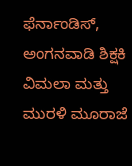ಫೆರ್ನಾಂಡಿಸ್, ಅಂಗನವಾಡಿ ಶಿಕ್ಷಕಿ ವಿಮಲಾ ಮತ್ತು ಮುರಳಿ ಮೂರಾಜೆ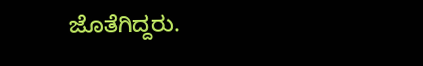ಜೊತೆಗಿದ್ದರು.